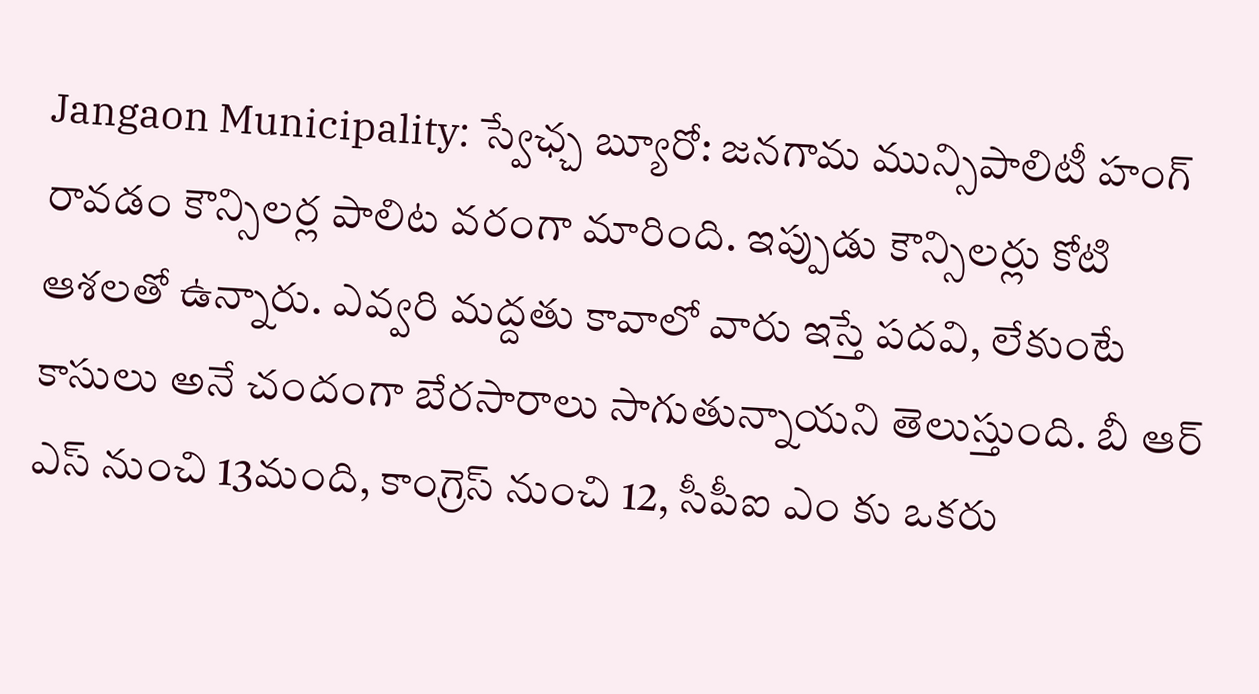Jangaon Municipality: స్వేఛ్చ బ్యూరో: జనగామ మున్సిపాలిటీ హంగ్ రావడం కౌన్సిలర్ల పాలిట వరంగా మారింది. ఇప్పుడు కౌన్సిలర్లు కోటి ఆశలతో ఉన్నారు. ఎవ్వరి మద్దతు కావాలో వారు ఇస్తే పదవి, లేకుంటే కాసులు అనే చందంగా బేరసారాలు సాగుతున్నాయని తెలుస్తుంది. బీ ఆర్ ఎస్ నుంచి 13మంది, కాంగ్రెస్ నుంచి 12, సీపీఐ ఎం కు ఒకరు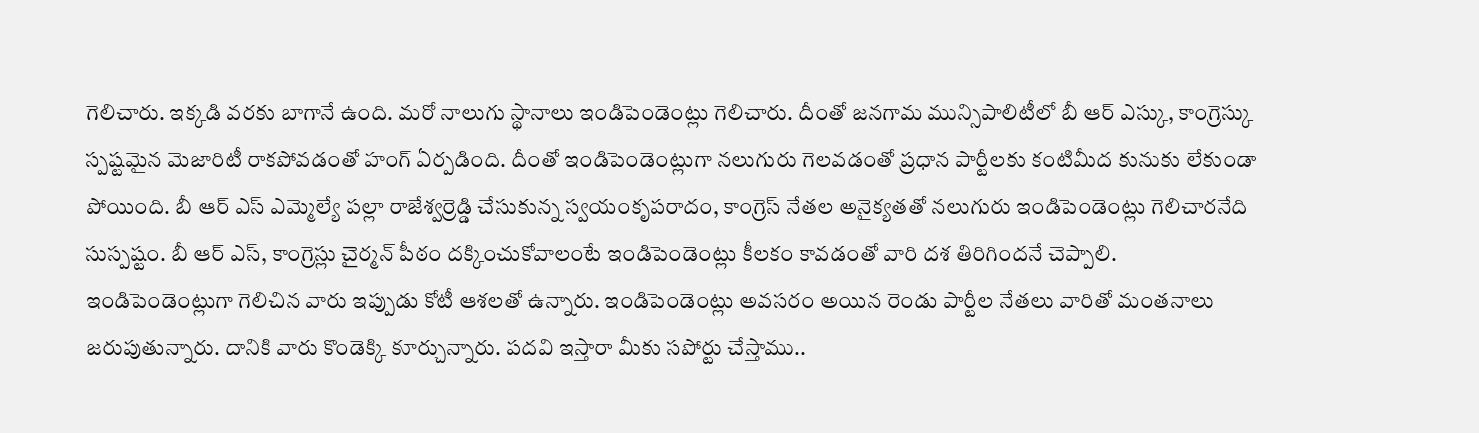గెలిచారు. ఇక్కడి వరకు బాగానే ఉంది. మరో నాలుగు స్థానాలు ఇండిపెండెంట్లు గెలిచారు. దీంతో జనగామ మున్సిపాలిటీలో బీ ఆర్ ఎస్కు, కాంగ్రెస్కు స్పష్టమైన మెజారిటీ రాకపోవడంతో హంగ్ ఏర్పడింది. దీంతో ఇండిపెండెంట్లుగా నలుగురు గెలవడంతో ప్రధాన పార్టీలకు కంటిమీద కునుకు లేకుండా పోయింది. బీ ఆర్ ఎస్ ఎమ్మెల్యే పల్లా రాజేశ్వర్రెడ్డి చేసుకున్న స్వయంకృపరాదం, కాంగ్రెస్ నేతల అనైక్యతతో నలుగురు ఇండిపెండెంట్లు గెలిచారనేది సుస్పష్టం. బీ ఆర్ ఎస్, కాంగ్రెస్లు చైర్మన్ పీఠం దక్కించుకోవాలంటే ఇండిపెండెంట్లు కీలకం కావడంతో వారి దశ తిరిగిందనే చెప్పాలి.
ఇండిపెండెంట్లుగా గెలిచిన వారు ఇప్పుడు కోటీ ఆశలతో ఉన్నారు. ఇండిపెండెంట్లు అవసరం అయిన రెండు పార్టీల నేతలు వారితో మంతనాలు జరుపుతున్నారు. దానికి వారు కొండెక్కి కూర్చున్నారు. పదవి ఇస్తారా మీకు సపోర్టు చేస్తాము..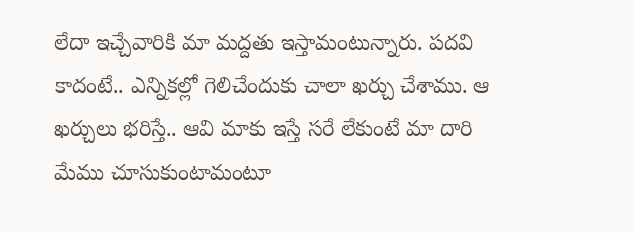లేదా ఇచ్చేవారికి మా మద్దతు ఇస్తామంటున్నారు. పదవి కాదంటే.. ఎన్నికల్లో గెలిచేందుకు చాలా ఖర్చు చేశాము. ఆ ఖర్చులు భరిస్తే.. ఆవి మాకు ఇస్తే సరే లేకుంటే మా దారి మేము చూసుకుంటామంటూ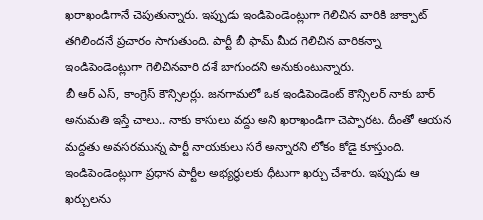ఖరాఖండిగానే చెపుతున్నారు. ఇప్పుడు ఇండిపెండెంట్లుగా గెలిచిన వారికి జాక్పాట్ తగిలిందనే ప్రచారం సాగుతుంది. పార్టీ బీ ఫామ్ మీద గెలిచిన వారికన్నా ఇండిపెండెంట్లుగా గెలిచినవారి దశే బాగుందని అనుకుంటున్నారు.
బీ ఆర్ ఎస్, కాంగ్రెస్ కౌన్సిలర్లు. జనగామలో ఒక ఇండిపెండెంట్ కౌన్సిలర్ నాకు బార్ అనుమతి ఇస్తే చాలు.. నాకు కాసులు వద్దు అని ఖరాఖండిగా చెప్పారట. దీంతో ఆయన మద్దతు అవసరమున్న పార్టీ నాయకులు సరే అన్నారని లోకం కోడై కూస్తుంది. ఇండిపెండెంట్లుగా ప్రధాన పార్టీల అభ్యర్థులకు ధీటుగా ఖర్చు చేశారు. ఇప్పుడు ఆ ఖర్చులను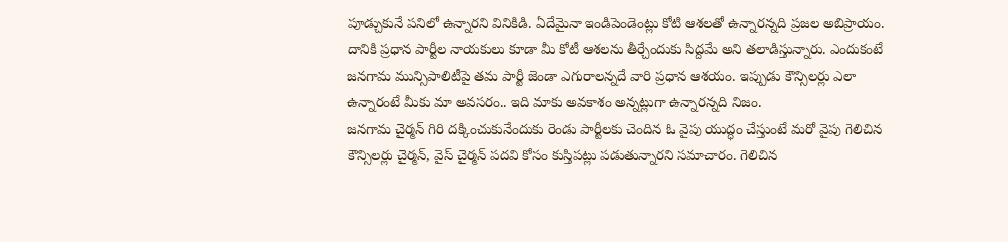పూడ్చుకునే పనిలో ఉన్నారని వినికిడి. ఏదేమైనా ఇండిపెండెంట్లు కోటి ఆశలతో ఉన్నారన్నది ప్రజల అబిప్రాయం. దానికి ప్రధాన పార్టీల నాయకులు కూడా మీ కోటీ ఆశలను తీర్చేందుకు సిద్దమే అని తలాడిస్తున్నారు. ఎందుకంటే జనగామ మున్సిపాలిటీపై తమ పార్టీ జెండా ఎగురాలన్నదే వారి ప్రధాన ఆశయం. ఇప్పుడు కౌన్సిలర్లు ఎలా ఉన్నారంటే మీకు మా అవసరం.. ఇది మాకు అవకాశం అన్నట్లుగా ఉన్నారన్నది నిజం.
జనగామ చైర్మన్ గిరి దక్కించుకునేందుకు రెండు పార్టీలకు చెందిన ఓ వైపు యుద్ధం చేస్తుంటే మరో వైపు గెలిచిన కౌన్సిలర్లు చైర్మన్, వైస్ చైర్మన్ పదవి కోసం కుస్తిపట్లు పడుతున్నారని సమాచారం. గెలిచిన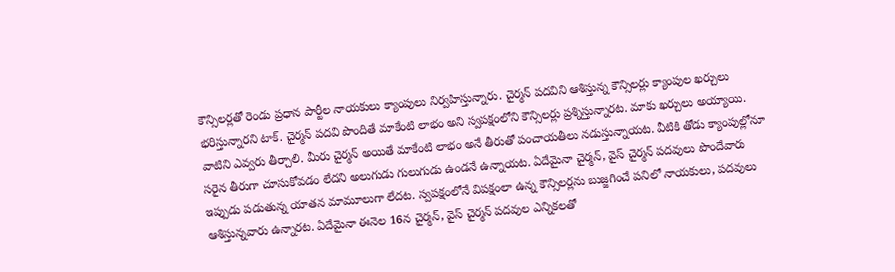కౌన్సిలర్లతో రెండు ప్రధాన పార్టీల నాయకులు క్యాంపులు నిర్వహిస్తున్నారు. చైర్మన్ పదవిని ఆశిస్తున్న కౌన్సిలర్లు క్యాంపుల ఖర్చులు భరిస్తున్నారని టాక్. చైర్మన్ పదవి పొందితే మాకేంటి లాభం అని స్వపక్షంలోని కౌన్సిలర్లు ప్రశ్నిస్తున్నారట. మాకు ఖర్చులు అయ్యాయి. వాటిని ఎవ్వరు తీర్చాలి. మీరు చైర్మన్ అయితే మాకేంటి లాభం అనే తీరుతో పంచాయతీలు నడుస్తున్నాయట. వీటికి తోడు క్యాంపుల్లోనూ సరైన తీరుగా చూసుకోవడం లేదని అలుగుడు గులుగుడు ఉండనే ఉన్నాయట. ఏదేమైనా చైర్మన్, వైస్ చైర్మన్ పదవులు పొందేవారు ఇప్పుడు పడుతున్న యాతన మామూలుగా లేదట. స్వపక్షంలోనే విపక్షంలా ఉన్న కౌన్సిలర్లను బుజ్జగించే పనిలో నాయకులు, పదవులు ఆశిస్తున్నవారు ఉన్నారట. ఏదేమైనా ఈనెల 16న చైర్మన్, వైస్ చైర్మన్ పదవుల ఎన్నికలతో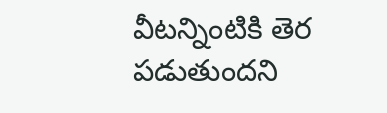వీటన్నింటికి తెర పడుతుందని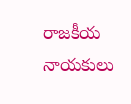రాజకీయ నాయకులు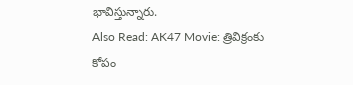భావిస్తున్నారు.
Also Read: AK47 Movie: త్రివిక్రంకు కోపం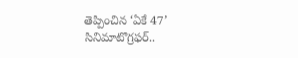తెప్పించిన ‘ఏకే 47’ సినిమాటొగ్రఫర్..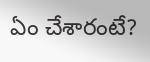ఏం చేశారంటే?